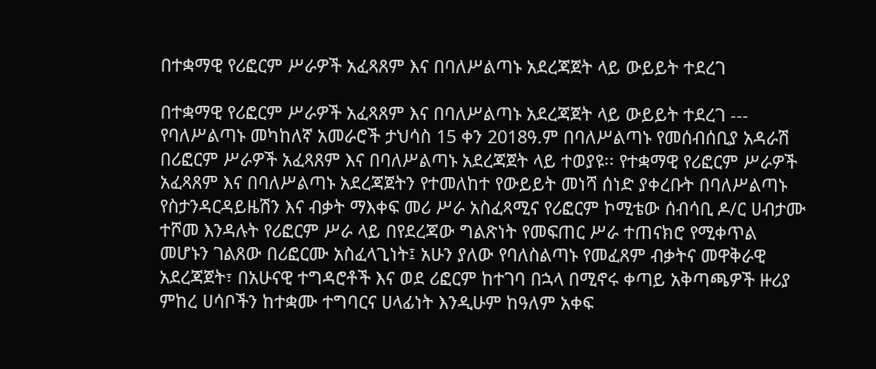በተቋማዊ የሪፎርም ሥራዎች አፈጻጸም እና በባለሥልጣኑ አደረጃጀት ላይ ውይይት ተደረገ

በተቋማዊ የሪፎርም ሥራዎች አፈጻጸም እና በባለሥልጣኑ አደረጃጀት ላይ ውይይት ተደረገ --- የባለሥልጣኑ መካከለኛ አመራሮች ታህሳስ 15 ቀን 2018ዓ.ም በባለሥልጣኑ የመሰብሰቢያ አዳራሽ በሪፎርም ሥራዎች አፈጻጸም እና በባለሥልጣኑ አደረጃጀት ላይ ተወያዩ፡፡ የተቋማዊ የሪፎርም ሥራዎች አፈጻጸም እና በባለሥልጣኑ አደረጃጀትን የተመለከተ የውይይት መነሻ ሰነድ ያቀረቡት በባለሥልጣኑ የስታንዳርዳይዜሽን እና ብቃት ማእቀፍ መሪ ሥራ አስፈጻሚና የሪፎርም ኮሚቴው ሰብሳቢ ዶ/ር ሀብታሙ ተሾመ እንዳሉት የሪፎርም ሥራ ላይ በየደረጃው ግልጽነት የመፍጠር ሥራ ተጠናክሮ የሚቀጥል መሆኑን ገልጸው በሪፎርሙ አስፈላጊነት፤ አሁን ያለው የባለስልጣኑ የመፈጸም ብቃትና መዋቅራዊ አደረጃጀት፣ በአሁናዊ ተግዳሮቶች እና ወደ ሪፎርም ከተገባ በኋላ በሚኖሩ ቀጣይ አቅጣጫዎች ዙሪያ ምከረ ሀሳቦችን ከተቋሙ ተግባርና ሀላፊነት እንዲሁም ከዓለም አቀፍ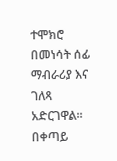ተሞክሮ በመነሳት ሰፊ ማብራሪያ እና ገለጻ አድርገዋል፡፡ በቀጣይ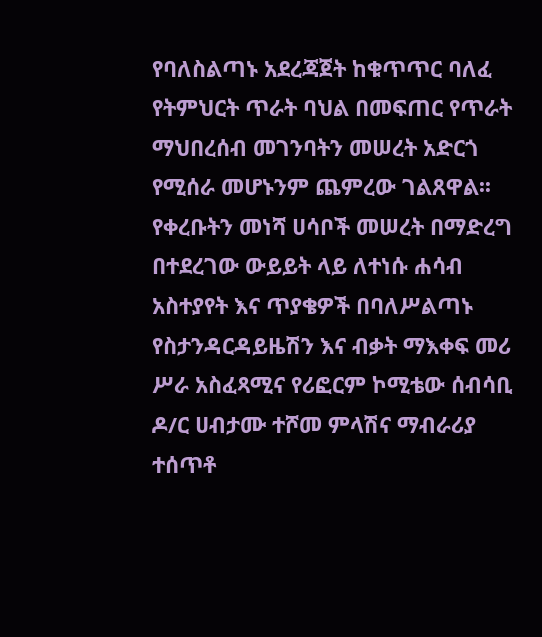የባለስልጣኑ አደረጃጀት ከቁጥጥር ባለፈ የትምህርት ጥራት ባህል በመፍጠር የጥራት ማህበረሰብ መገንባትን መሠረት አድርጎ የሚሰራ መሆኑንም ጨምረው ገልጸዋል፡፡ የቀረቡትን መነሻ ሀሳቦች መሠረት በማድረግ በተደረገው ውይይት ላይ ለተነሱ ሐሳብ አስተያየት እና ጥያቄዎች በባለሥልጣኑ የስታንዳርዳይዜሽን እና ብቃት ማእቀፍ መሪ ሥራ አስፈጻሚና የሪፎርም ኮሚቴው ሰብሳቢ ዶ/ር ሀብታሙ ተሾመ ምላሽና ማብራሪያ ተሰጥቶ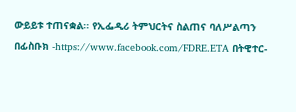ውይይቱ ተጠናቋል፡፡ የኢፌዲሪ ትምህርትና ስልጠና ባለሥልጣን በፊስቡክ -https://www.facebook.com/FDRE.ETA በትዊተር-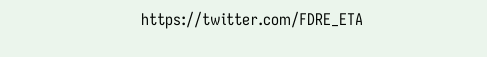https://twitter.com/FDRE_ETA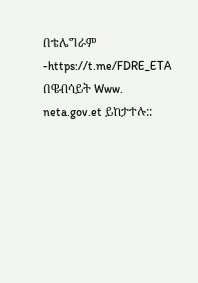በቴሌግራም -https://t.me/FDRE_ETA በዌብሳይት Www. neta.gov.et ይከታተሉ::